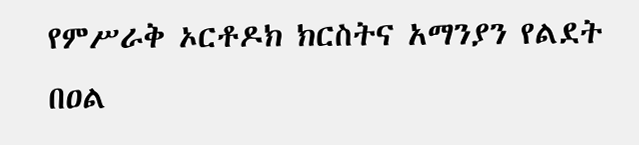የምሥራቅ ኦርቶዶክ ክርስትና አማንያን የልደት በዐል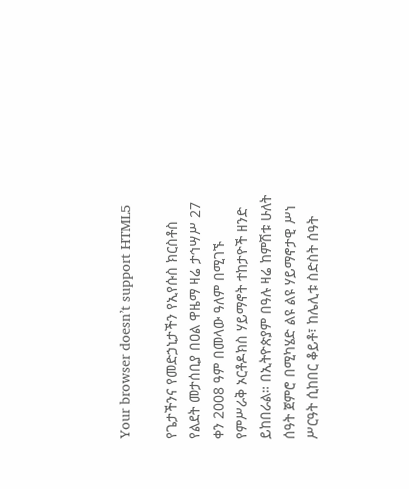Your browser doesn’t support HTML5

የጌታችንና የመድኃኒታችን የኢየሱስ ክርስቶስ የልደት መታሰቢያ በዐል ዋዜማ ዛሬ ታኅሣሥ 27 ቀን 2008 ዓም በመላው ዓለም በሚገኙ የምሥራቅ ኦርቶዶክስ ሃይማኖት ተከታዮች ዘንድ ይከበራል። በኢትዮጵያም በዓሉ ዛሬ ከምሽቱ ሁለት ሰዓት ጀምሮ በሚካሄድ ልዩ ልዩ ሃይማኖታዊ ሥነ ሥርዓት ሲከበር ቆይቶ፣ ከሌሊቱ ስድስት ሰዓት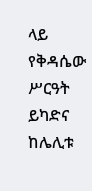ላይ የቅዳሴው ሥርዓት ይካድና ከሌሊቱ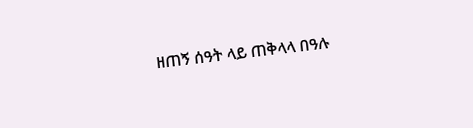ዘጠኝ ሰዓት ላይ ጠቅላላ በዓሉ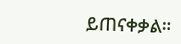ይጠናቀቃል።